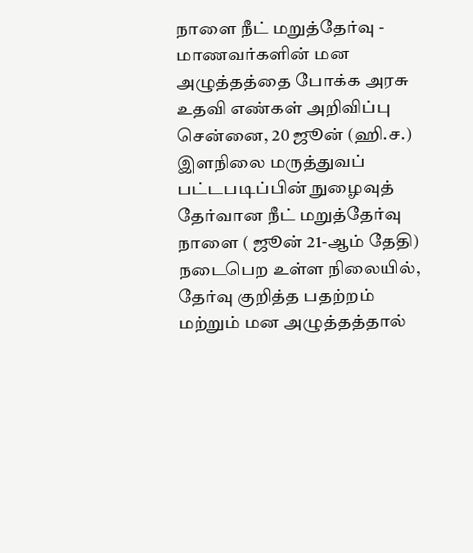நாளை நீட் மறுத்தேர்வு - மாணவர்களின் மன அழுத்தத்தை போக்க அரசு உதவி எண்கள் அறிவிப்பு
சென்னை, 20 ஜூன் (ஹி.ச.) இளநிலை மருத்துவப் பட்டபடிப்பின் நுழைவுத் தேர்வான நீட் மறுத்தேர்வு நாளை ( ஜூன் 21-ஆம் தேதி) நடைபெற உள்ள நிலையில், தேர்வு குறித்த பதற்றம் மற்றும் மன அழுத்தத்தால்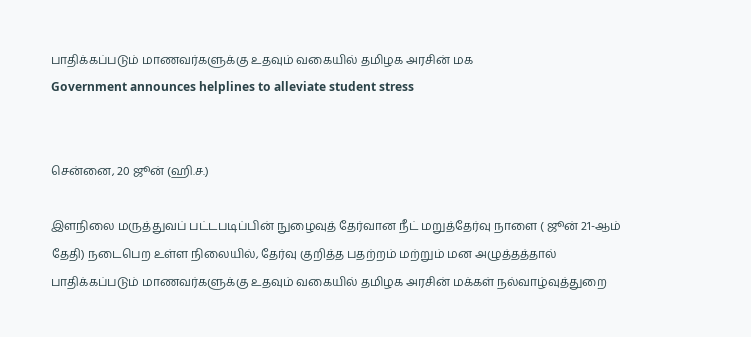பாதிக்கப்படும் மாணவர்களுக்கு உதவும் வகையில் தமிழக அரசின் மக
Government announces helplines to alleviate student stress


சென்னை, 20 ஜூன் (ஹி.ச.)

இளநிலை மருத்துவப் பட்டபடிப்பின் நுழைவுத் தேர்வான நீட் மறுத்தேர்வு நாளை ( ஜூன் 21-ஆம் தேதி) நடைபெற உள்ள நிலையில், தேர்வு குறித்த பதற்றம் மற்றும் மன அழுத்தத்தால் பாதிக்கப்படும் மாணவர்களுக்கு உதவும் வகையில் தமிழக அரசின் மக்கள் நல்வாழ்வுத்துறை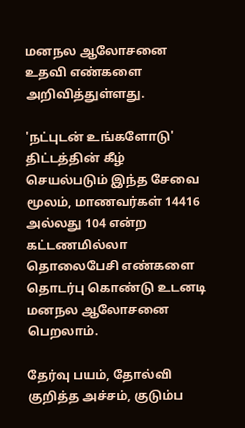மனநல ஆலோசனை உதவி எண்களை அறிவித்துள்ளது.

'நட்புடன் உங்களோடு' திட்டத்தின் கீழ் செயல்படும் இந்த சேவை மூலம், மாணவர்கள் 14416 அல்லது 104 என்ற கட்டணமில்லா தொலைபேசி எண்களை தொடர்பு கொண்டு உடனடி மனநல ஆலோசனை பெறலாம்.

தேர்வு பயம், தோல்வி குறித்த அச்சம், குடும்ப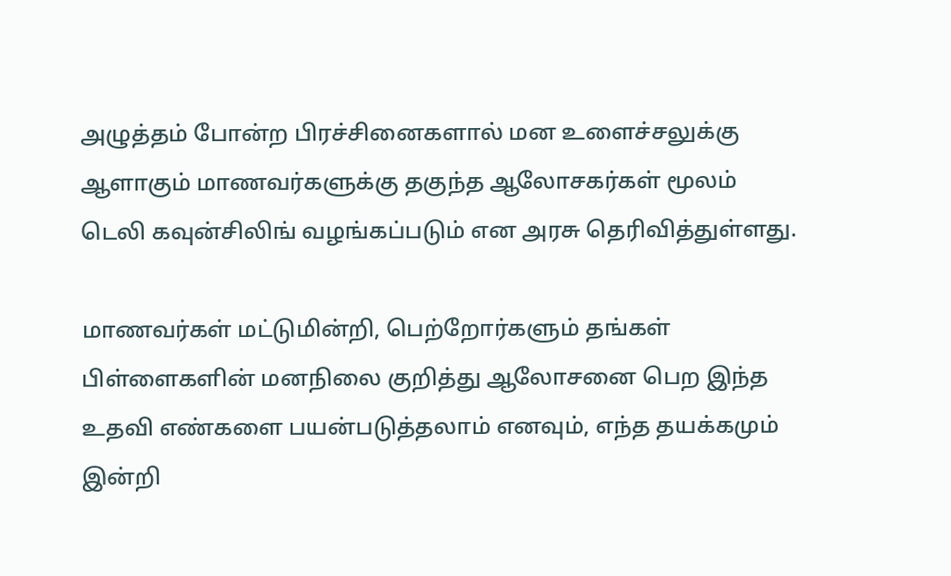அழுத்தம் போன்ற பிரச்சினைகளால் மன உளைச்சலுக்கு ஆளாகும் மாணவர்களுக்கு தகுந்த ஆலோசகர்கள் மூலம் டெலி கவுன்சிலிங் வழங்கப்படும் என அரசு தெரிவித்துள்ளது.

மாணவர்கள் மட்டுமின்றி, பெற்றோர்களும் தங்கள் பிள்ளைகளின் மனநிலை குறித்து ஆலோசனை பெற இந்த உதவி எண்களை பயன்படுத்தலாம் எனவும், எந்த தயக்கமும் இன்றி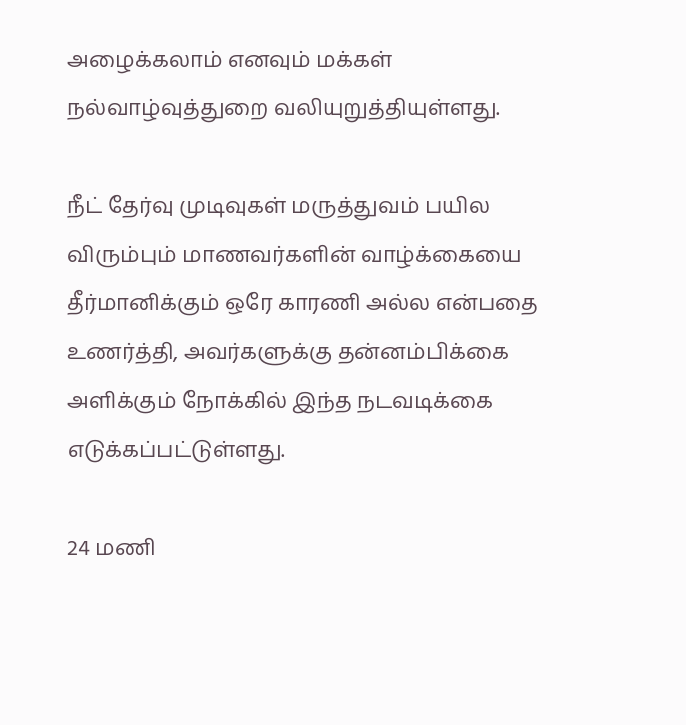அழைக்கலாம் எனவும் மக்கள் நல்வாழ்வுத்துறை வலியுறுத்தியுள்ளது.

நீட் தேர்வு முடிவுகள் மருத்துவம் பயில விரும்பும் மாணவர்களின் வாழ்க்கையை தீர்மானிக்கும் ஒரே காரணி அல்ல என்பதை உணர்த்தி, அவர்களுக்கு தன்னம்பிக்கை அளிக்கும் நோக்கில் இந்த நடவடிக்கை எடுக்கப்பட்டுள்ளது.

24 மணி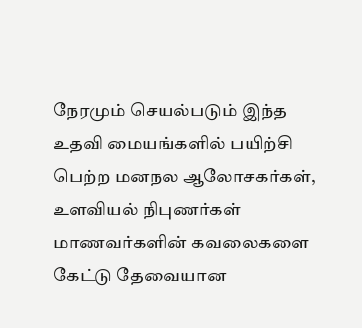நேரமும் செயல்படும் இந்த உதவி மையங்களில் பயிற்சி பெற்ற மனநல ஆலோசகர்கள், உளவியல் நிபுணர்கள் மாணவர்களின் கவலைகளை கேட்டு தேவையான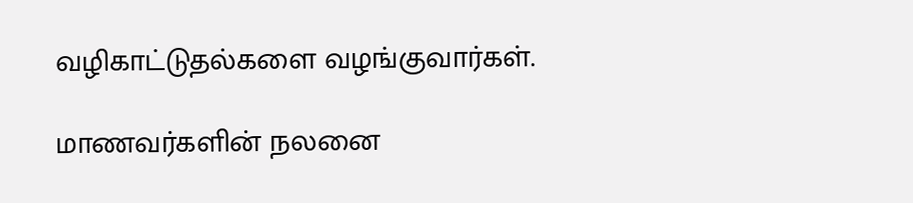வழிகாட்டுதல்களை வழங்குவார்கள்.

மாணவர்களின் நலனை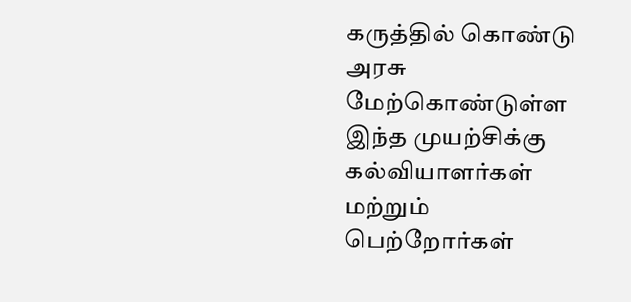கருத்தில் கொண்டு அரசு மேற்கொண்டுள்ள இந்த முயற்சிக்கு கல்வியாளர்கள் மற்றும் பெற்றோர்கள்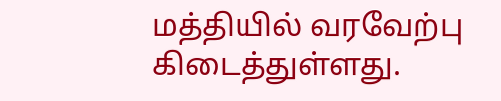மத்தியில் வரவேற்பு கிடைத்துள்ளது.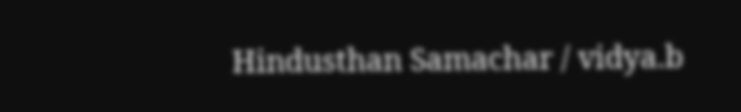Hindusthan Samachar / vidya.b